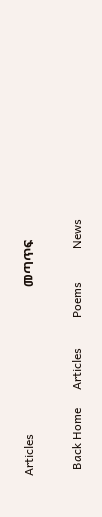Articles                                                 መጣጥፍ

  Back Home      Articles          Poems           News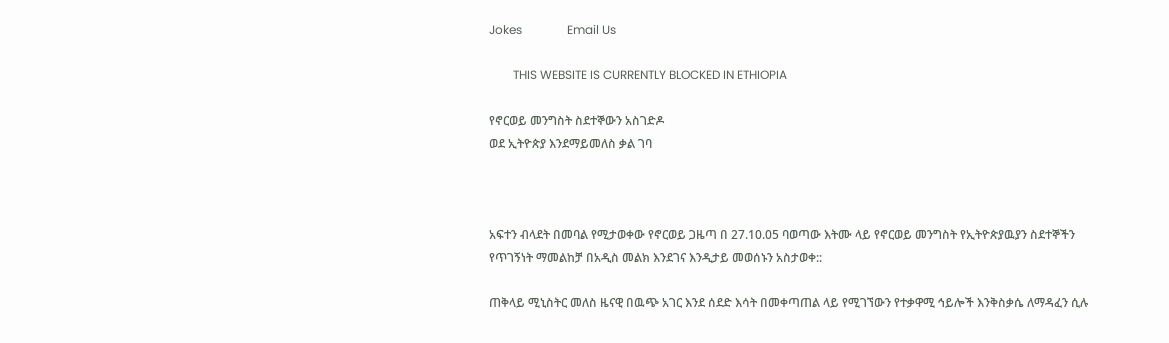Jokes               Email Us

        THIS WEBSITE IS CURRENTLY BLOCKED IN ETHIOPIA

የኖርወይ መንግስት ስደተኞውን አስገድዶ
ወደ ኢትዮጵያ እንደማይመለስ ቃል ገባ



አፍተን ብላደት በመባል የሚታወቀው የኖርወይ ጋዜጣ በ 27.10.05 ባወጣው እትሙ ላይ የኖርወይ መንግስት የኢትዮጵያዉያን ስደተኞችን የጥገኝነት ማመልከቻ በአዲስ መልክ እንደገና እንዲታይ መወሰኑን አስታወቀ::

ጠቅላይ ሚኒስትር መለስ ዜናዊ በዉጭ አገር እንደ ሰደድ እሳት በመቀጣጠል ላይ የሚገኘውን የተቃዋሚ ኅይሎች እንቅስቃሴ ለማዳፈን ሲሉ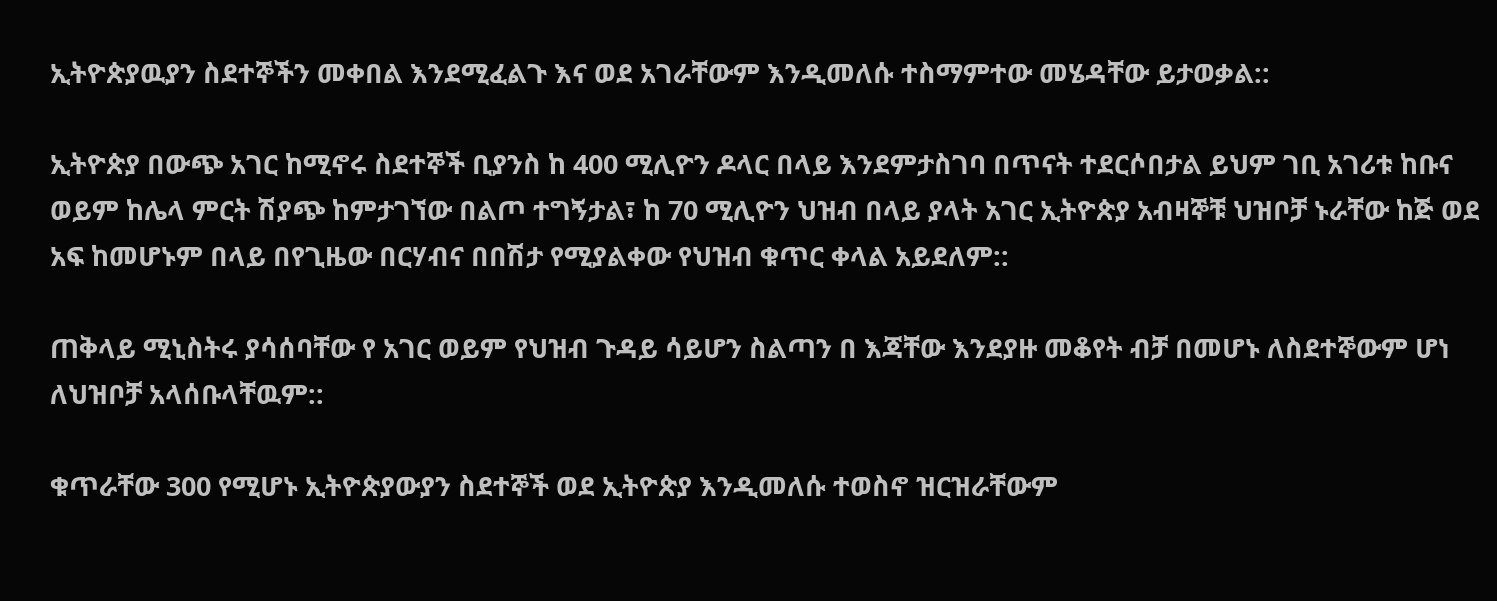ኢትዮጵያዉያን ስደተኞችን መቀበል እንደሚፈልጉ እና ወደ አገራቸውም እንዲመለሱ ተስማምተው መሄዳቸው ይታወቃል::

ኢትዮጵያ በውጭ አገር ከሚኖሩ ስደተኞች ቢያንስ ከ 400 ሚሊዮን ዶላር በላይ እንደምታስገባ በጥናት ተደርሶበታል ይህም ገቢ አገሪቱ ከቡና ወይም ከሌላ ምርት ሽያጭ ከምታገኘው በልጦ ተግኝታል፣ ከ 70 ሚሊዮን ህዝብ በላይ ያላት አገር ኢትዮጵያ አብዛኞቹ ህዝቦቻ ኑራቸው ከጅ ወደ አፍ ከመሆኑም በላይ በየጊዜው በርሃብና በበሽታ የሚያልቀው የህዝብ ቁጥር ቀላል አይደለም::

ጠቅላይ ሚኒስትሩ ያሳሰባቸው የ አገር ወይም የህዝብ ጉዳይ ሳይሆን ስልጣን በ እጃቸው እንደያዙ መቆየት ብቻ በመሆኑ ለስደተኞውም ሆነ ለህዝቦቻ አላሰቡላቸዉም::

ቁጥራቸው 300 የሚሆኑ ኢትዮጵያውያን ስደተኞች ወደ ኢትዮጵያ እንዲመለሱ ተወስኖ ዝርዝራቸውም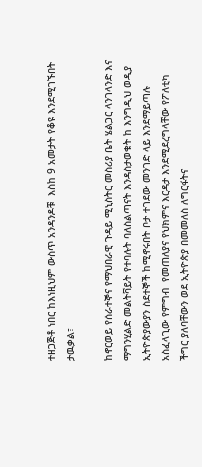ተዘጋጅቶ ነበር ከእነዚህም ውስጥ አንዳንዶቹ  እስከ 9 አመታት የቆዩ እንደሚገኙበት ታዉቃል፣

ከኖርወይ የሰራተኞና የማህበራዊ ጉዳይ ሚኒስትር መስሪያ ቤት ሄልጋር ላንገላንድ እና ማግንሂልድ መልትቫይት የተባሉት ባለስልጣናት እንዳስታወቁት ከ እንግዲህ ወዲያ ኢትዮጵያውያን ስደተኞች ከሚኖሩበት ቦታ ተገደው መንገድ ላይ እንደማይጣሉ አስፈላጊው የምግብ  የመጠለያና የህክምና እርዳታ እንደሚደረግላቸው የፖለቲካ ችግር ያለባቸውን ወደ ኢትዮጵያ በመመለስ ለግርፋትና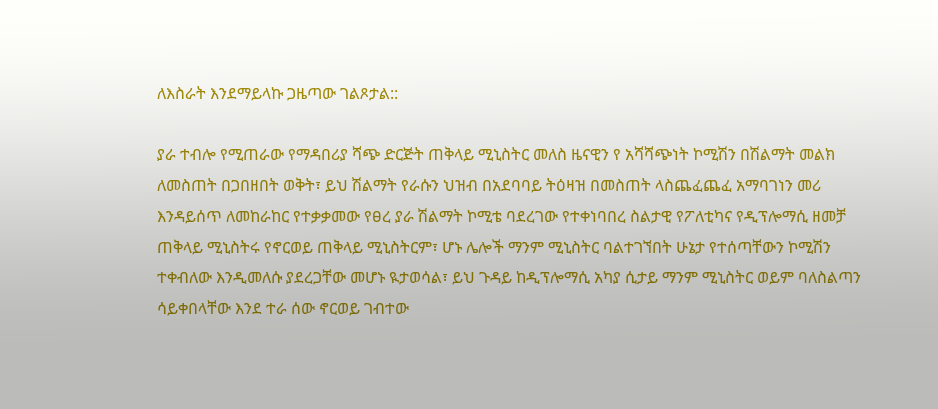ለእስራት እንደማይላኩ ጋዜጣው ገልጾታል::

ያራ ተብሎ የሚጠራው የማዳበሪያ ሻጭ ድርጅት ጠቅላይ ሚኒስትር መለስ ዜናዊን የ አሻሻጭነት ኮሚሽን በሽልማት መልክ ለመስጠት በጋበዘበት ወቅት፣ ይህ ሽልማት የራሱን ህዝብ በአደባባይ ትዕዛዝ በመስጠት ላስጨፈጨፈ አማባገነን መሪ እንዳይሰጥ ለመከራከር የተቃቃመው የፀረ ያራ ሽልማት ኮሚቴ ባደረገው የተቀነባበረ ስልታዊ የፖለቲካና የዲፕሎማሲ ዘመቻ ጠቅላይ ሚኒስትሩ የኖርወይ ጠቅላይ ሚኒስትርም፣ ሆኑ ሌሎች ማንም ሚኒስትር ባልተገኘበት ሁኔታ የተሰጣቸውን ኮሚሽን ተቀብለው እንዲመለሱ ያደረጋቸው መሆኑ ዪታወሳል፣ ይህ ጉዳይ ከዲፕሎማሲ አካያ ሲታይ ማንም ሚኒስትር ወይም ባለስልጣን ሳይቀበላቸው እንደ ተራ ሰው ኖርወይ ገብተው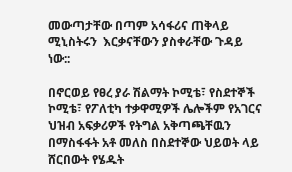መውጣታቸው በጣም አሳፋሪና ጠቅላይ ሚኒስትሩን  እርቃናቸውን ያስቀራቸው ጉዳይ ነው::

በኖርወይ የፀረ ያራ ሽልማት ኮሚቴ፣ የስደተኞች ኮሚቴ፣ የፖለቲካ ተቃዋሚዎች ሌሎችም የአገርና ህዝብ አፍቃሪዎች የትግል አቅጣጫቸዉን በማስፋፋት አቶ መለስ በስደተኞው ህይወት ላይ ሸርበውት የሄዱት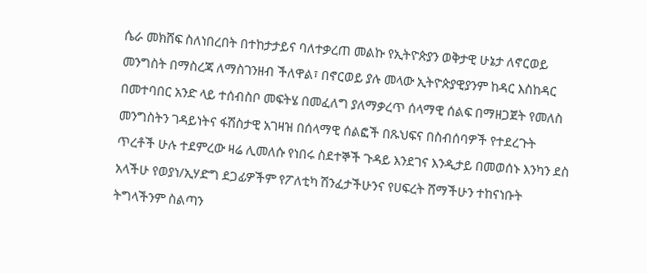ሴራ መክሸፍ ስለነበረበት በተከታታይና ባለተቃረጠ መልኩ የኢትዮጵያን ወቅታዊ ሁኔታ ለኖርወይ መንግስት በማስረጃ ለማስገንዘብ ችለዋል፣ በኖርወይ ያሉ መላው ኢትዮጵያዊያንም ከዳር እስከዳር በመተባበር አንድ ላይ ተሰብስቦ መፍትሄ በመፈለግ ያለማቃረጥ ሰላማዊ ሰልፍ በማዘጋጀት የመለስ መንግስትን ገዳይነትና ፋሽስታዊ አገዛዝ በሰላማዊ ሰልፎች በጹህፍና በስብሰባዎች የተደረጉት ጥረቶች ሁሉ ተደምረው ዛሬ ሊመለሱ የነበሩ ስደተኞች ጉዳይ እንደገና እንዲታይ በመወሰኑ እንካን ደስ አላችሁ የወያነ/ኢሃድግ ደጋፊዎችም የፖለቲካ ሽንፈታችሁንና የሀፍረት ሸማችሁን ተከናነቡት ትግላችንም ስልጣን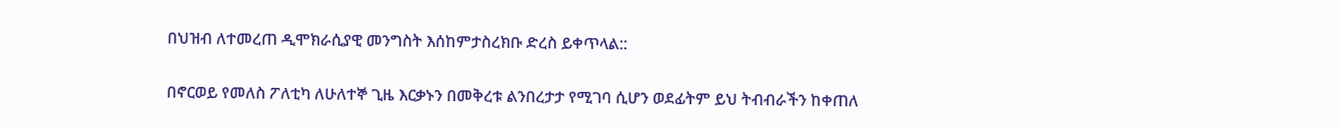በህዝብ ለተመረጠ ዲሞክራሲያዊ መንግስት እሰከምታስረክቡ ድረስ ይቀጥላል::

በኖርወይ የመለስ ፖለቲካ ለሁለተኞ ጊዜ እርቃኑን በመቅረቱ ልንበረታታ የሚገባ ሲሆን ወደፊትም ይህ ትብብራችን ከቀጠለ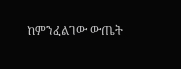ከምንፈልገው ውጤት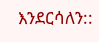እንደርሳለን::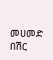መሀመድ በሽር